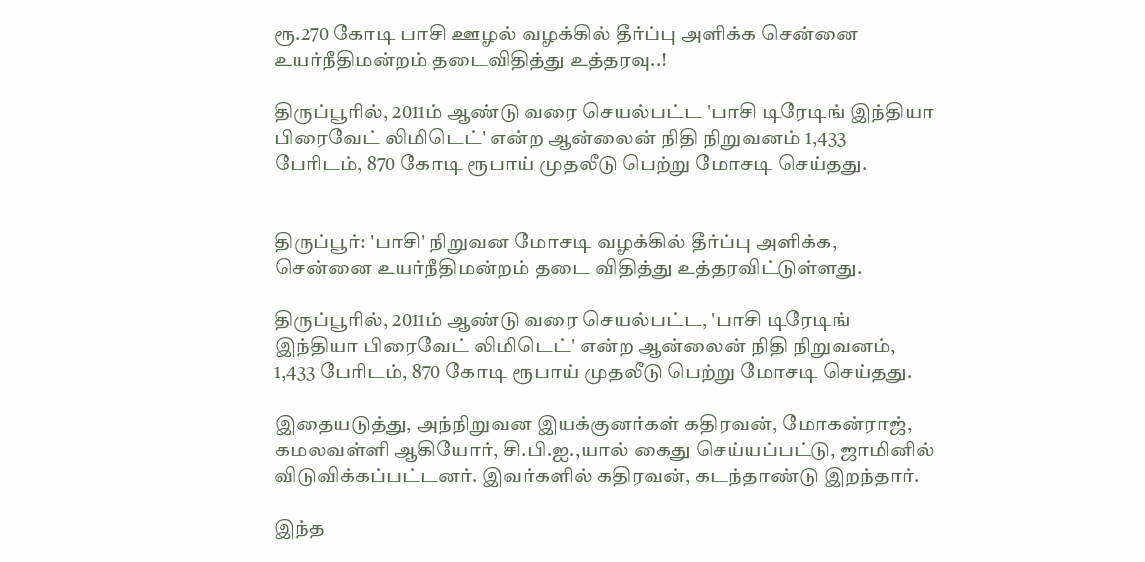ரூ.270 கோடி பாசி ஊழல் வழக்கில் தீர்ப்பு அளிக்க சென்னை உயர்நீதிமன்றம் தடைவிதித்து உத்தரவு..!

திருப்பூரில், 2011ம் ஆண்டு வரை செயல்பட்ட 'பாசி டிரேடிங் இந்தியா பிரைவேட் லிமிடெட்' என்ற ஆன்லைன் நிதி நிறுவனம் 1,433 பேரிடம், 870 கோடி ரூபாய் முதலீடு பெற்று மோசடி செய்தது.


திருப்பூர்: 'பாசி' நிறுவன மோசடி வழக்கில் தீர்ப்பு அளிக்க, சென்னை உயர்நீதிமன்றம் தடை விதித்து உத்தரவிட்டுள்ளது.

திருப்பூரில், 2011ம் ஆண்டு வரை செயல்பட்ட, 'பாசி டிரேடிங் இந்தியா பிரைவேட் லிமிடெட்' என்ற ஆன்லைன் நிதி நிறுவனம், 1,433 பேரிடம், 870 கோடி ரூபாய் முதலீடு பெற்று மோசடி செய்தது.

இதையடுத்து, அந்நிறுவன இயக்குனர்கள் கதிரவன், மோகன்ராஜ், கமலவள்ளி ஆகியோர், சி.பி.ஐ.,யால் கைது செய்யப்பட்டு, ஜாமினில் விடுவிக்கப்பட்டனர். இவர்களில் கதிரவன், கடந்தாண்டு இறந்தார்.

இந்த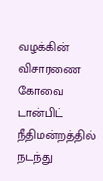வழக்கின் விசாரணை கோவை டான்பிட் நீதிமன்றத்தில் நடந்து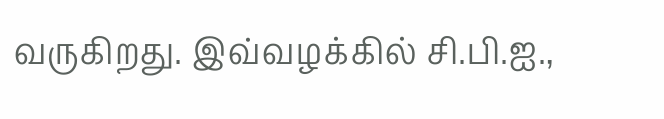வருகிறது. இவ்வழக்கில் சி.பி.ஐ.,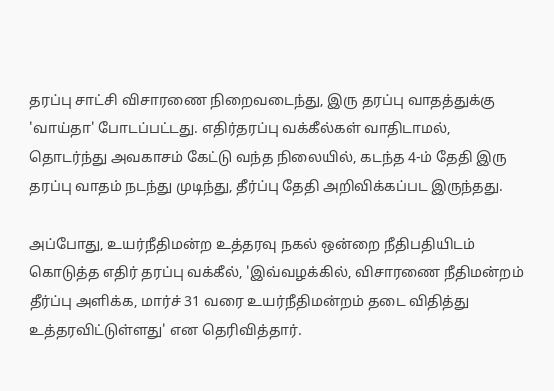தரப்பு சாட்சி விசாரணை நிறைவடைந்து, இரு தரப்பு வாதத்துக்கு 'வாய்தா' போடப்பட்டது. எதிர்தரப்பு வக்கீல்கள் வாதிடாமல், தொடர்ந்து அவகாசம் கேட்டு வந்த நிலையில், கடந்த 4-ம் தேதி இரு தரப்பு வாதம் நடந்து முடிந்து, தீர்ப்பு தேதி அறிவிக்கப்பட இருந்தது.

அப்போது, உயர்நீதிமன்ற உத்தரவு நகல் ஒன்றை நீதிபதியிடம் கொடுத்த எதிர் தரப்பு வக்கீல், 'இவ்வழக்கில், விசாரணை நீதிமன்றம் தீர்ப்பு அளிக்க, மார்ச் 31 வரை உயர்நீதிமன்றம் தடை விதித்து உத்தரவிட்டுள்ளது' என தெரிவித்தார்.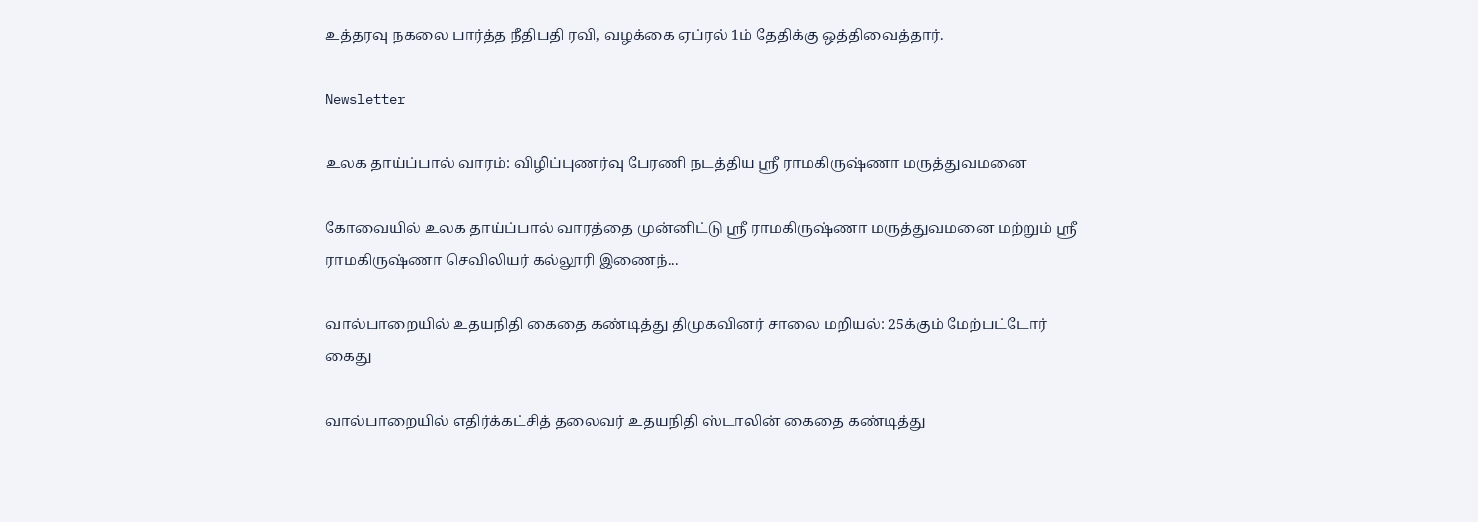உத்தரவு நகலை பார்த்த நீதிபதி ரவி, வழக்கை ஏப்ரல் 1ம் தேதிக்கு ஒத்திவைத்தார்.

Newsletter

உலக தாய்ப்பால் வாரம்: விழிப்புணர்வு பேரணி நடத்திய ஸ்ரீ ராமகிருஷ்ணா மருத்துவமனை

கோவையில் உலக தாய்ப்பால் வாரத்தை முன்னிட்டு ஸ்ரீ ராமகிருஷ்ணா மருத்துவமனை மற்றும் ஸ்ரீ ராமகிருஷ்ணா செவிலியர் கல்லூரி இணைந்...

வால்பாறையில் உதயநிதி கைதை கண்டித்து திமுகவினர் சாலை மறியல்: 25க்கும் மேற்பட்டோர் கைது

வால்பாறையில் எதிர்க்கட்சித் தலைவர் உதயநிதி ஸ்டாலின் கைதை கண்டித்து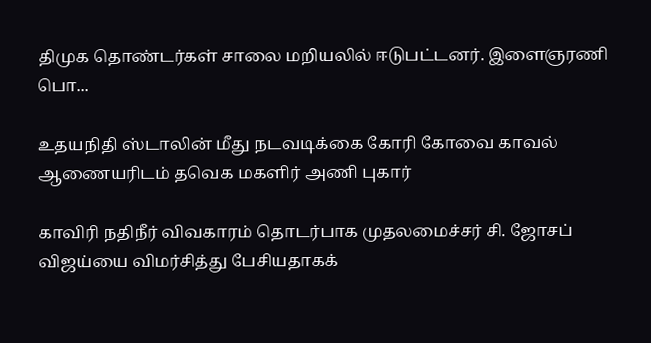திமுக தொண்டர்கள் சாலை மறியலில் ஈடுபட்டனர். இளைஞரணி பொ...

உதயநிதி ஸ்டாலின் மீது நடவடிக்கை கோரி கோவை காவல் ஆணையரிடம் தவெக மகளிர் அணி புகார்

காவிரி நதிநீர் விவகாரம் தொடர்பாக முதலமைச்சர் சி. ஜோசப் விஜய்யை விமர்சித்து பேசியதாகக்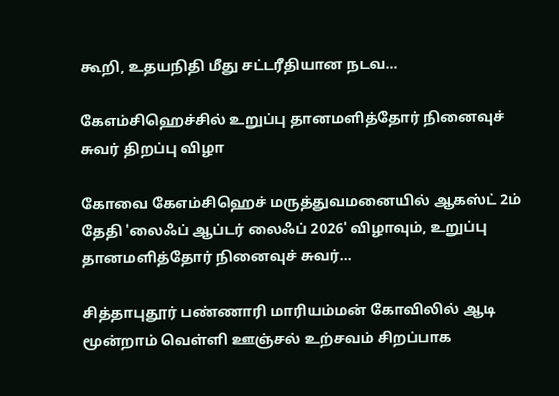கூறி, உதயநிதி மீது சட்டரீதியான நடவ...

கேஎம்சிஹெச்சில் உறுப்பு தானமளித்தோர் நினைவுச் சுவர் திறப்பு விழா

கோவை கேஎம்சிஹெச் மருத்துவமனையில் ஆகஸ்ட் 2ம் தேதி 'லைஃப் ஆப்டர் லைஃப் 2026' விழாவும், உறுப்பு தானமளித்தோர் நினைவுச் சுவர்...

சித்தாபுதூர் பண்ணாரி மாரியம்மன் கோவிலில் ஆடி மூன்றாம் வெள்ளி ஊஞ்சல் உற்சவம் சிறப்பாக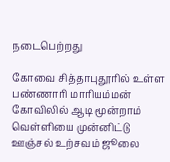நடைபெற்றது

கோவை சித்தாபுதூரில் உள்ள பண்ணாரி மாரியம்மன் கோவிலில் ஆடி மூன்றாம் வெள்ளியை முன்னிட்டு ஊஞ்சல் உற்சவம் ஜூலை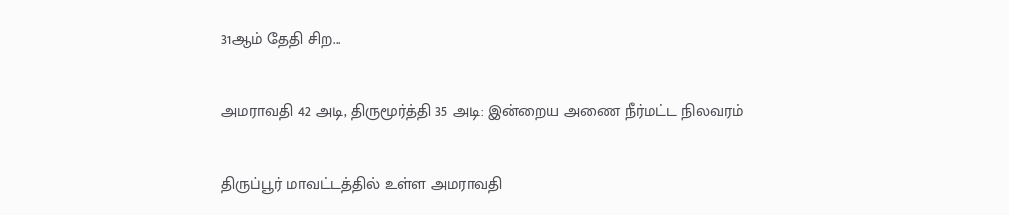31ஆம் தேதி சிற...

அமராவதி 42 அடி, திருமூர்த்தி 35 அடி: இன்றைய அணை நீர்மட்ட நிலவரம்

திருப்பூர் மாவட்டத்தில் உள்ள அமராவதி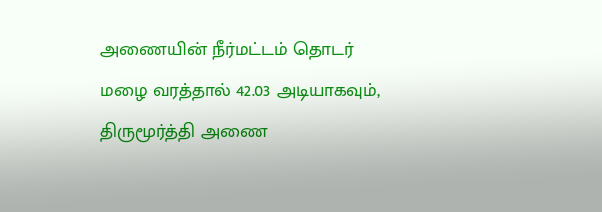அணையின் நீர்மட்டம் தொடர் மழை வரத்தால் 42.03 அடியாகவும், திருமூர்த்தி அணை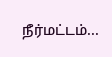நீர்மட்டம்...